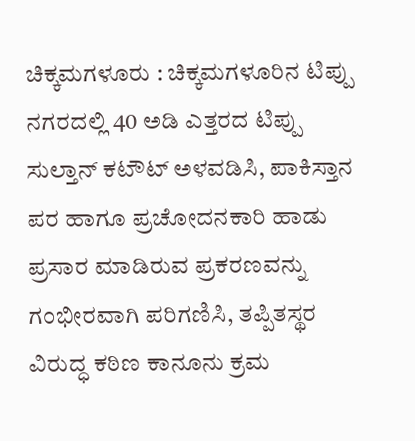ಚಿಕ್ಕಮಗಳೂರು : ಚಿಕ್ಕಮಗಳೂರಿನ ಟಿಪ್ಪು ನಗರದಲ್ಲಿ 40 ಅಡಿ ಎತ್ತರದ ಟಿಪ್ಪು ಸುಲ್ತಾನ್ ಕಟೌಟ್ ಅಳವಡಿಸಿ, ಪಾಕಿಸ್ತಾನ ಪರ ಹಾಗೂ ಪ್ರಚೋದನಕಾರಿ ಹಾಡು ಪ್ರಸಾರ ಮಾಡಿರುವ ಪ್ರಕರಣವನ್ನು ಗಂಭೀರವಾಗಿ ಪರಿಗಣಿಸಿ, ತಪ್ಪಿತಸ್ಥರ ವಿರುದ್ಧ ಕಠಿಣ ಕಾನೂನು ಕ್ರಮ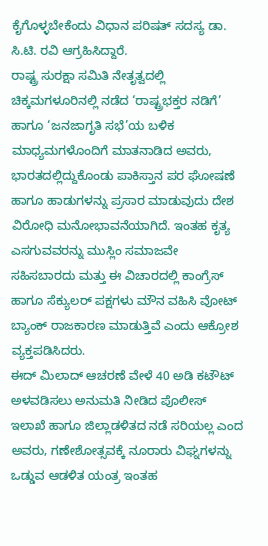ಕೈಗೊಳ್ಳಬೇಕೆಂದು ವಿಧಾನ ಪರಿಷತ್ ಸದಸ್ಯ ಡಾ. ಸಿ.ಟಿ. ರವಿ ಆಗ್ರಹಿಸಿದ್ದಾರೆ.
ರಾಷ್ಟ್ರ ಸುರಕ್ಷಾ ಸಮಿತಿ ನೇತೃತ್ವದಲ್ಲಿ ಚಿಕ್ಕಮಗಳೂರಿನಲ್ಲಿ ನಡೆದ ‘ರಾಷ್ಟ್ರಭಕ್ತರ ನಡಿಗೆ’ ಹಾಗೂ ‘ಜನಜಾಗೃತಿ ಸಭೆ’ಯ ಬಳಿಕ ಮಾಧ್ಯಮಗಳೊಂದಿಗೆ ಮಾತನಾಡಿದ ಅವರು, ಭಾರತದಲ್ಲಿದ್ದುಕೊಂಡು ಪಾಕಿಸ್ತಾನ ಪರ ಘೋಷಣೆ ಹಾಗೂ ಹಾಡುಗಳನ್ನು ಪ್ರಸಾರ ಮಾಡುವುದು ದೇಶ ವಿರೋಧಿ ಮನೋಭಾವನೆಯಾಗಿದೆ. ಇಂತಹ ಕೃತ್ಯ ಎಸಗುವವರನ್ನು ಮುಸ್ಲಿಂ ಸಮಾಜವೇ ಸಹಿಸಬಾರದು ಮತ್ತು ಈ ವಿಚಾರದಲ್ಲಿ ಕಾಂಗ್ರೆಸ್ ಹಾಗೂ ಸೆಕ್ಯುಲರ್ ಪಕ್ಷಗಳು ಮೌನ ವಹಿಸಿ ವೋಟ್ ಬ್ಯಾಂಕ್ ರಾಜಕಾರಣ ಮಾಡುತ್ತಿವೆ ಎಂದು ಆಕ್ರೋಶ ವ್ಯಕ್ತಪಡಿಸಿದರು.
ಈದ್ ಮಿಲಾದ್ ಆಚರಣೆ ವೇಳೆ 40 ಅಡಿ ಕಟೌಟ್ ಅಳವಡಿಸಲು ಅನುಮತಿ ನೀಡಿದ ಪೊಲೀಸ್ ಇಲಾಖೆ ಹಾಗೂ ಜಿಲ್ಲಾಡಳಿತದ ನಡೆ ಸರಿಯಲ್ಲ ಎಂದ ಅವರು, ಗಣೇಶೋತ್ಸವಕ್ಕೆ ನೂರಾರು ವಿಘ್ನಗಳನ್ನು ಒಡ್ಡುವ ಆಡಳಿತ ಯಂತ್ರ ಇಂತಹ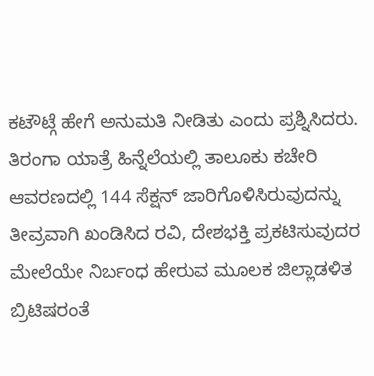ಕಟೌಟ್ಗೆ ಹೇಗೆ ಅನುಮತಿ ನೀಡಿತು ಎಂದು ಪ್ರಶ್ನಿಸಿದರು. ತಿರಂಗಾ ಯಾತ್ರೆ ಹಿನ್ನೆಲೆಯಲ್ಲಿ ತಾಲೂಕು ಕಚೇರಿ ಆವರಣದಲ್ಲಿ 144 ಸೆಕ್ಷನ್ ಜಾರಿಗೊಳಿಸಿರುವುದನ್ನು ತೀವ್ರವಾಗಿ ಖಂಡಿಸಿದ ರವಿ, ದೇಶಭಕ್ತಿ ಪ್ರಕಟಿಸುವುದರ ಮೇಲೆಯೇ ನಿರ್ಬಂಧ ಹೇರುವ ಮೂಲಕ ಜಿಲ್ಲಾಡಳಿತ ಬ್ರಿಟಿಷರಂತೆ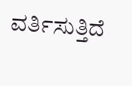ವರ್ತಿಸುತ್ತಿದೆ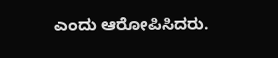ಎಂದು ಆರೋಪಿಸಿದರು.